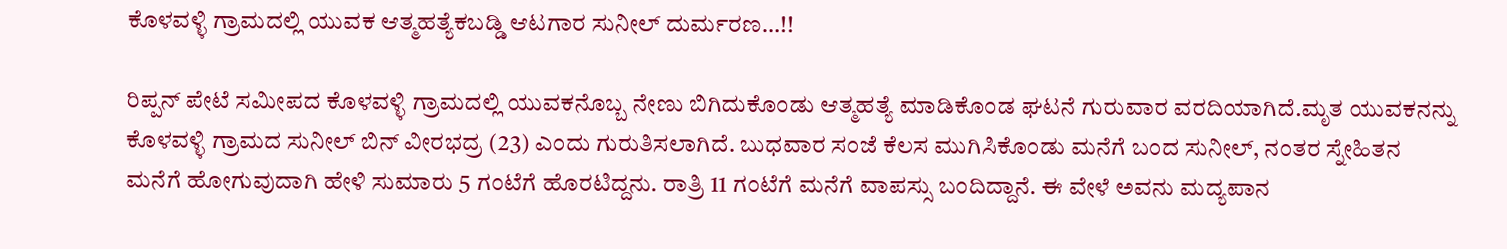ಕೊಳವಳ್ಳಿ ಗ್ರಾಮದಲ್ಲಿ ಯುವಕ ಆತ್ಮಹತ್ಯೆಕಬಡ್ಡಿ ಆಟಗಾರ ಸುನೀಲ್ ದುರ್ಮರಣ…!!

ರಿಪ್ಪನ್ ಪೇಟೆ ಸಮೀಪದ ಕೊಳವಳ್ಳಿ ಗ್ರಾಮದಲ್ಲಿ ಯುವಕನೊಬ್ಬ ನೇಣು ಬಿಗಿದುಕೊಂಡು ಆತ್ಮಹತ್ಯೆ ಮಾಡಿಕೊಂಡ ಘಟನೆ ಗುರುವಾರ ವರದಿಯಾಗಿದೆ.ಮೃತ ಯುವಕನನ್ನು ಕೊಳವಳ್ಳಿ ಗ್ರಾಮದ ಸುನೀಲ್ ಬಿನ್ ವೀರಭದ್ರ (23) ಎಂದು ಗುರುತಿಸಲಾಗಿದೆ. ಬುಧವಾರ ಸಂಜೆ ಕೆಲಸ ಮುಗಿಸಿಕೊಂಡು ಮನೆಗೆ ಬಂದ ಸುನೀಲ್, ನಂತರ ಸ್ನೇಹಿತನ ಮನೆಗೆ ಹೋಗುವುದಾಗಿ ಹೇಳಿ ಸುಮಾರು 5 ಗಂಟೆಗೆ ಹೊರಟಿದ್ದನು. ರಾತ್ರಿ 11 ಗಂಟೆಗೆ ಮನೆಗೆ ವಾಪಸ್ಸು ಬಂದಿದ್ದಾನೆ. ಈ ವೇಳೆ ಅವನು ಮದ್ಯಪಾನ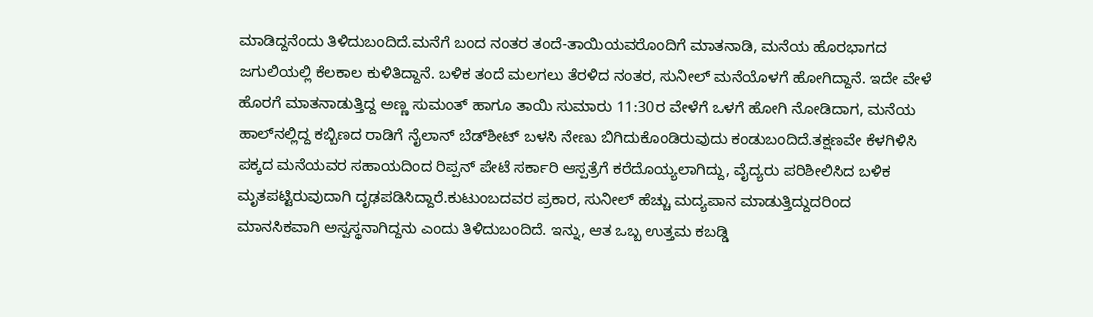ಮಾಡಿದ್ದನೆಂದು ತಿಳಿದುಬಂದಿದೆ.ಮನೆಗೆ ಬಂದ ನಂತರ ತಂದೆ-ತಾಯಿಯವರೊಂದಿಗೆ ಮಾತನಾಡಿ, ಮನೆಯ ಹೊರಭಾಗದ ಜಗುಲಿಯಲ್ಲಿ ಕೆಲಕಾಲ ಕುಳಿತಿದ್ದಾನೆ. ಬಳಿಕ ತಂದೆ ಮಲಗಲು ತೆರಳಿದ ನಂತರ, ಸುನೀಲ್ ಮನೆಯೊಳಗೆ ಹೋಗಿದ್ದಾನೆ. ಇದೇ ವೇಳೆ ಹೊರಗೆ ಮಾತನಾಡುತ್ತಿದ್ದ ಅಣ್ಣ ಸುಮಂತ್ ಹಾಗೂ ತಾಯಿ ಸುಮಾರು 11:30ರ ವೇಳೆಗೆ ಒಳಗೆ ಹೋಗಿ ನೋಡಿದಾಗ, ಮನೆಯ ಹಾಲ್‌ನಲ್ಲಿದ್ದ ಕಬ್ಬಿಣದ ರಾಡಿಗೆ ನೈಲಾನ್ ಬೆಡ್‌ಶೀಟ್ ಬಳಸಿ ನೇಣು ಬಿಗಿದುಕೊಂಡಿರುವುದು ಕಂಡುಬಂದಿದೆ.ತಕ್ಷಣವೇ ಕೆಳಗಿಳಿಸಿ ಪಕ್ಕದ ಮನೆಯವರ ಸಹಾಯದಿಂದ ರಿಪ್ಪನ್ ಪೇಟೆ ಸರ್ಕಾರಿ ಆಸ್ಪತ್ರೆಗೆ ಕರೆದೊಯ್ಯಲಾಗಿದ್ದು, ವೈದ್ಯರು ಪರಿಶೀಲಿಸಿದ ಬಳಿಕ ಮೃತಪಟ್ಟಿರುವುದಾಗಿ ದೃಢಪಡಿಸಿದ್ದಾರೆ.ಕುಟುಂಬದವರ ಪ್ರಕಾರ, ಸುನೀಲ್ ಹೆಚ್ಚು ಮದ್ಯಪಾನ ಮಾಡುತ್ತಿದ್ದುದರಿಂದ ಮಾನಸಿಕವಾಗಿ ಅಸ್ವಸ್ಥನಾಗಿದ್ದನು ಎಂದು ತಿಳಿದುಬಂದಿದೆ. ಇನ್ನು, ಆತ ಒಬ್ಬ ಉತ್ತಮ ಕಬಡ್ಡಿ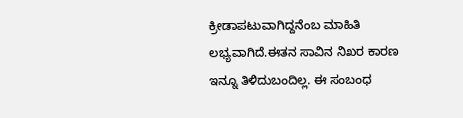ಕ್ರೀಡಾಪಟುವಾಗಿದ್ದನೆಂಬ ಮಾಹಿತಿ ಲಭ್ಯವಾಗಿದೆ.ಈತನ ಸಾವಿನ ನಿಖರ ಕಾರಣ ಇನ್ನೂ ತಿಳಿದುಬಂದಿಲ್ಲ. ಈ ಸಂಬಂಧ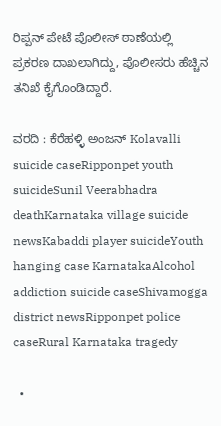ರಿಪ್ಪನ್ ಪೇಟೆ ಪೊಲೀಸ್ ಠಾಣೆಯಲ್ಲಿ ಪ್ರಕರಣ ದಾಖಲಾಗಿದ್ದು, ಪೊಲೀಸರು ಹೆಚ್ಚಿನ ತನಿಖೆ ಕೈಗೊಂಡಿದ್ದಾರೆ.

ವರದಿ : ಕೆರೆಹಳ್ಳಿ ಅಂಜನ್ Kolavalli suicide caseRipponpet youth suicideSunil Veerabhadra deathKarnataka village suicide newsKabaddi player suicideYouth hanging case KarnatakaAlcohol addiction suicide caseShivamogga district newsRipponpet police caseRural Karnataka tragedy

  •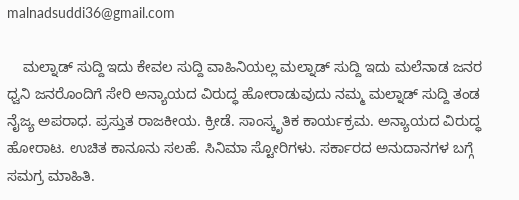malnadsuddi36@gmail.com

    ಮಲ್ನಾಡ್ ಸುದ್ದಿ ಇದು ಕೇವಲ ಸುದ್ದಿ ವಾಹಿನಿಯಲ್ಲ ಮಲ್ನಾಡ್ ಸುದ್ದಿ ಇದು ಮಲೆನಾಡ ಜನರ ಧ್ವನಿ ಜನರೊಂದಿಗೆ ಸೇರಿ ಅನ್ಯಾಯದ ವಿರುದ್ಧ ಹೋರಾಡುವುದು ನಮ್ಮ ಮಲ್ನಾಡ್ ಸುದ್ದಿ ತಂಡ ನೈಜ್ಯ ಅಪರಾಧ. ಪ್ರಸ್ತುತ ರಾಜಕೀಯ. ಕ್ರೀಡೆ. ಸಾಂಸ್ಕೃತಿಕ ಕಾರ್ಯಕ್ರಮ. ಅನ್ಯಾಯದ ವಿರುದ್ಧ ಹೋರಾಟ. ಉಚಿತ ಕಾನೂನು ಸಲಹೆ. ಸಿನಿಮಾ ಸ್ಟೋರಿಗಳು. ಸರ್ಕಾರದ ಅನುದಾನಗಳ ಬಗ್ಗೆ ಸಮಗ್ರ ಮಾಹಿತಿ.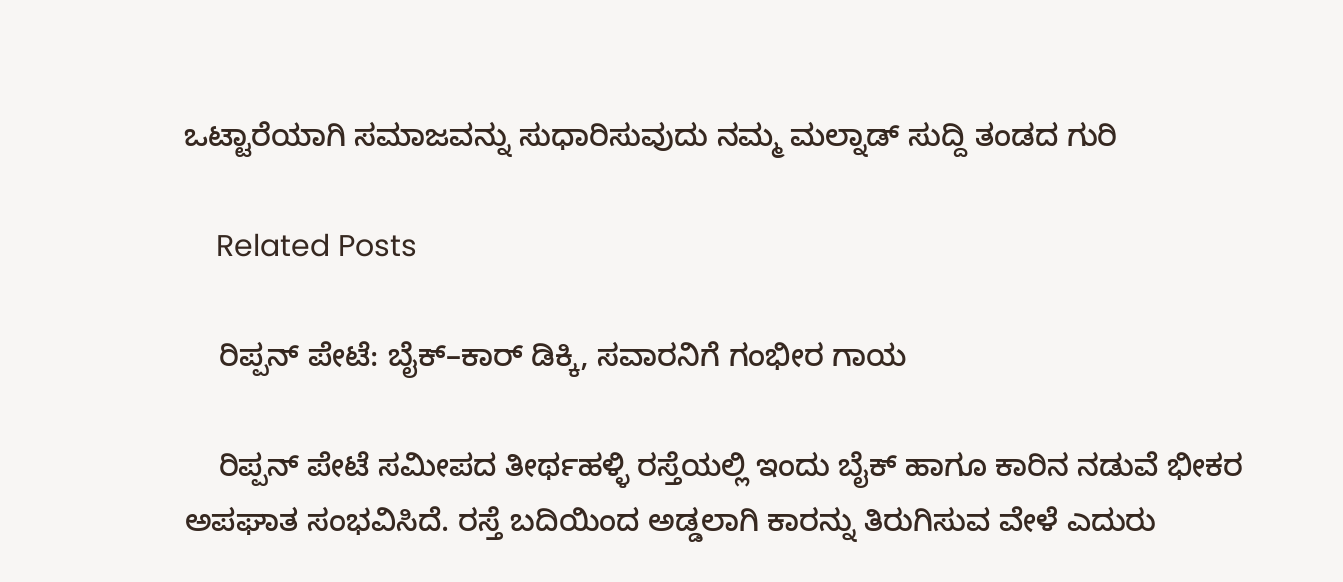ಒಟ್ಟಾರೆಯಾಗಿ ಸಮಾಜವನ್ನು ಸುಧಾರಿಸುವುದು ನಮ್ಮ ಮಲ್ನಾಡ್ ಸುದ್ದಿ ತಂಡದ ಗುರಿ

    Related Posts

    ರಿಪ್ಪನ್ ಪೇಟೆ: ಬೈಕ್–ಕಾರ್ ಡಿಕ್ಕಿ, ಸವಾರನಿಗೆ ಗಂಭೀರ ಗಾಯ

    ರಿಪ್ಪನ್ ಪೇಟೆ ಸಮೀಪದ ತೀರ್ಥಹಳ್ಳಿ ರಸ್ತೆಯಲ್ಲಿ ಇಂದು ಬೈಕ್ ಹಾಗೂ ಕಾರಿನ ನಡುವೆ ಭೀಕರ ಅಪಘಾತ ಸಂಭವಿಸಿದೆ. ರಸ್ತೆ ಬದಿಯಿಂದ ಅಡ್ಡಲಾಗಿ ಕಾರನ್ನು ತಿರುಗಿಸುವ ವೇಳೆ ಎದುರು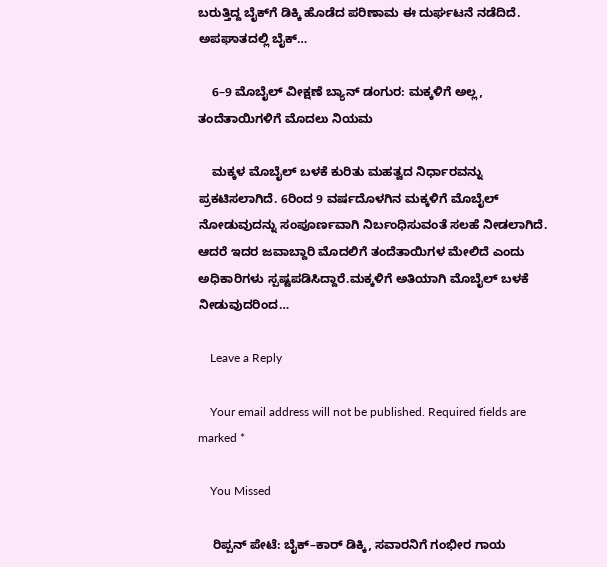ಬರುತ್ತಿದ್ದ ಬೈಕ್‌ಗೆ ಡಿಕ್ಕಿ ಹೊಡೆದ ಪರಿಣಾಮ ಈ ದುರ್ಘಟನೆ ನಡೆದಿದೆ. ಅಪಘಾತದಲ್ಲಿ ಬೈಕ್…

    6–9 ಮೊಬೈಲ್ ವೀಕ್ಷಣೆ ಬ್ಯಾನ್ ಡಂಗುರ: ಮಕ್ಕಳಿಗೆ ಅಲ್ಲ, ತಂದೆತಾಯಿಗಳಿಗೆ ಮೊದಲು ನಿಯಮ

    ಮಕ್ಕಳ ಮೊಬೈಲ್ ಬಳಕೆ ಕುರಿತು ಮಹತ್ವದ ನಿರ್ಧಾರವನ್ನು ಪ್ರಕಟಿಸಲಾಗಿದೆ. 6ರಿಂದ 9 ವರ್ಷದೊಳಗಿನ ಮಕ್ಕಳಿಗೆ ಮೊಬೈಲ್ ನೋಡುವುದನ್ನು ಸಂಪೂರ್ಣವಾಗಿ ನಿರ್ಬಂಧಿಸುವಂತೆ ಸಲಹೆ ನೀಡಲಾಗಿದೆ. ಆದರೆ ಇದರ ಜವಾಬ್ದಾರಿ ಮೊದಲಿಗೆ ತಂದೆತಾಯಿಗಳ ಮೇಲಿದೆ ಎಂದು ಅಧಿಕಾರಿಗಳು ಸ್ಪಷ್ಟಪಡಿಸಿದ್ದಾರೆ.ಮಕ್ಕಳಿಗೆ ಅತಿಯಾಗಿ ಮೊಬೈಲ್ ಬಳಕೆ ನೀಡುವುದರಿಂದ…

    Leave a Reply

    Your email address will not be published. Required fields are marked *

    You Missed

    ರಿಪ್ಪನ್ ಪೇಟೆ: ಬೈಕ್–ಕಾರ್ ಡಿಕ್ಕಿ, ಸವಾರನಿಗೆ ಗಂಭೀರ ಗಾಯ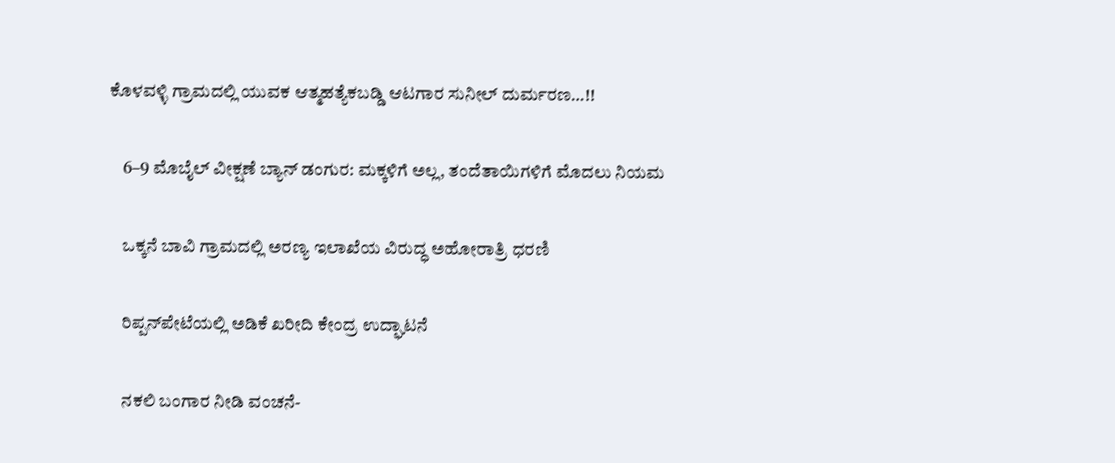ಕೊಳವಳ್ಳಿ ಗ್ರಾಮದಲ್ಲಿ ಯುವಕ ಆತ್ಮಹತ್ಯೆಕಬಡ್ಡಿ ಆಟಗಾರ ಸುನೀಲ್ ದುರ್ಮರಣ…!!

    6–9 ಮೊಬೈಲ್ ವೀಕ್ಷಣೆ ಬ್ಯಾನ್ ಡಂಗುರ: ಮಕ್ಕಳಿಗೆ ಅಲ್ಲ, ತಂದೆತಾಯಿಗಳಿಗೆ ಮೊದಲು ನಿಯಮ

    ಒಕ್ಕನೆ ಬಾವಿ ಗ್ರಾಮದಲ್ಲಿ ಅರಣ್ಯ ಇಲಾಖೆಯ ವಿರುದ್ಧ ಅಹೋರಾತ್ರಿ ಧರಣಿ

    ರಿಪ್ಪನ್‌ಪೇಟೆಯಲ್ಲಿ ಅಡಿಕೆ ಖರೀದಿ ಕೇಂದ್ರ ಉದ್ಘಾಟನೆ

    ನಕಲಿ ಬಂಗಾರ ನೀಡಿ ವಂಚನೆ-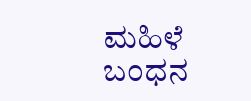ಮಹಿಳೆ ಬಂಧನ